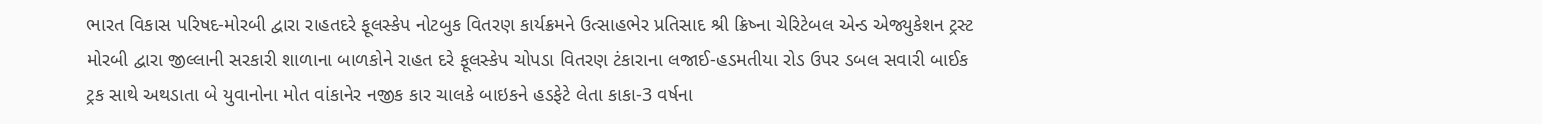ભારત વિકાસ પરિષદ-મોરબી દ્વારા રાહતદરે ફૂલસ્કેપ નોટબુક વિતરણ કાર્યક્રમને ઉત્સાહભેર પ્રતિસાદ શ્રી ક્રિષ્ના ચેરિટેબલ એન્ડ એજ્યુકેશન ટ્રસ્ટ મોરબી દ્વારા જીલ્લાની સરકારી શાળાના બાળકોને રાહત દરે ફૂલસ્કેપ ચોપડા વિતરણ ટંકારાના લજાઈ-હડમતીયા રોડ ઉપર ડબલ સવારી બાઈક ટ્રક સાથે અથડાતા બે યુવાનોના મોત વાંકાનેર નજીક કાર ચાલકે બાઇકને હડફેટે લેતા કાકા-3 વર્ષના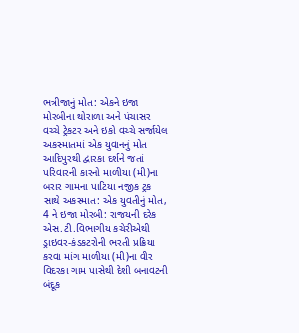ભત્રીજાનું મોત: એકને ઇજા મોરબીના થોરાળા અને પંચાસર વચ્ચે ટ્રેકટર અને ઇકો વચ્ચે સર્જાયેલ અકસ્માતમાં એક યુવાનનું મોત આદિપુરથી દ્વારકા દર્શને જતાં પરિવારની કારનો માળીયા (મી)ના બરાર ગામના પાટિયા નજીક ટ્રક સાથે અકસ્માત: એક યુવતીનું મોત, 4 ને ઇજા મોરબી: રાજયની દરેક એસ.ટી.વિભાગીય કચેરીએથી ડ્રાઇવર-કંડકટરોની ભરતી પ્રક્રિયા કરવા માંગ માળીયા (મી)ના વીર વિદરકા ગામ પાસેથી દેશી બનાવટની બંદૂક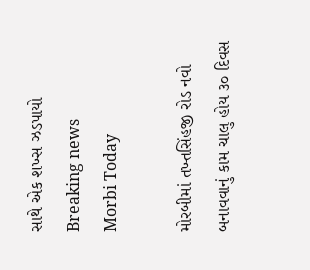સાથે એક શખ્સ ઝડપાયો
Breaking news
Morbi Today

મોરબીમાં તખ્તસિંહજી રોડ નવો બનાવવાનું કામ ચાલુ હોય ૩૦ દિવસ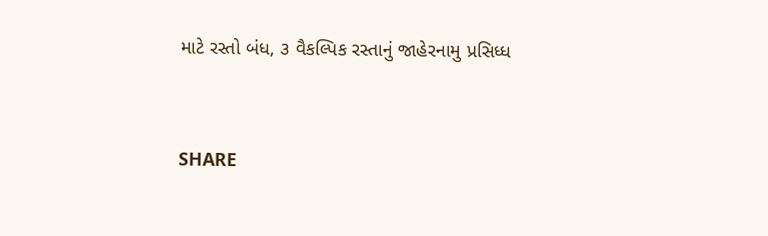માટે રસ્તો બંધ, ૩ વૈકલ્પિક રસ્તાનું જાહેરનામુ પ્રસિધ્ધ


SHARE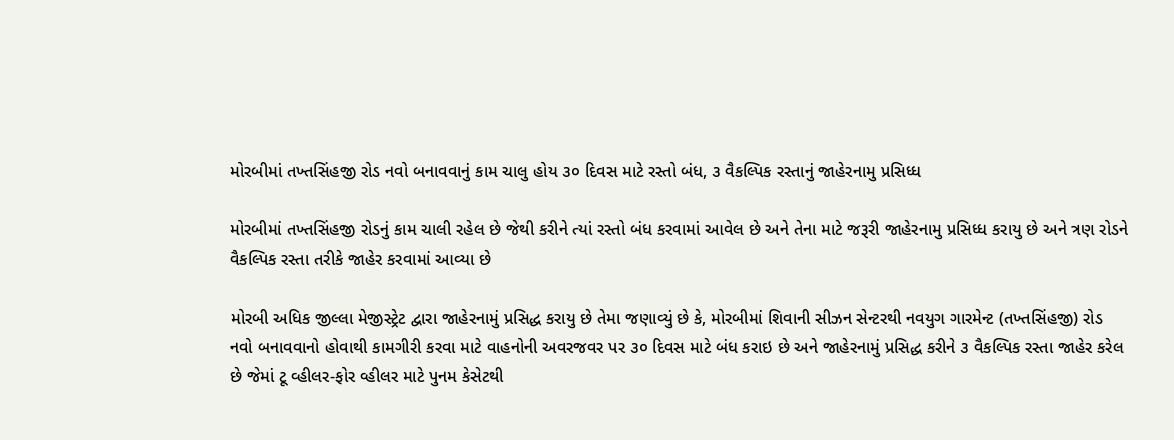મોરબીમાં તખ્તસિંહજી રોડ નવો બનાવવાનું કામ ચાલુ હોય ૩૦ દિવસ માટે રસ્તો બંધ, ૩ વૈકલ્પિક રસ્તાનું જાહેરનામુ પ્રસિધ્ધ

મોરબીમાં તખ્તસિંહજી રોડનું કામ ચાલી રહેલ છે જેથી કરીને ત્યાં રસ્તો બંધ કરવામાં આવેલ છે અને તેના માટે જરૂરી જાહેરનામુ પ્રસિધ્ધ કરાયુ છે અને ત્રણ રોડને વૈકલ્પિક રસ્તા તરીકે જાહેર કરવામાં આવ્યા છે

મોરબી અધિક જીલ્લા મેજીસ્ટ્રેટ દ્વારા જાહેરનામું પ્રસિદ્ધ કરાયુ છે તેમા જણાવ્યું છે કે, મોરબીમાં શિવાની સીઝન સેન્ટરથી નવયુગ ગારમેન્ટ (તખ્તસિંહજી) રોડ નવો બનાવવાનો હોવાથી કામગીરી કરવા માટે વાહનોની અવરજવર પર ૩૦ દિવસ માટે બંધ કરાઇ છે અને જાહેરનામું પ્રસિદ્ધ કરીને ૩ વૈકલ્પિક રસ્તા જાહેર કરેલ છે જેમાં ટૂ વ્હીલર-ફોર વ્હીલર માટે પુનમ કેસેટથી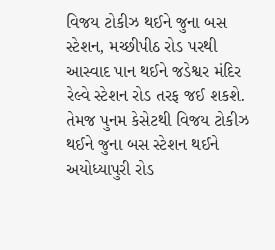વિજય ટોકીઝ થઈને જુના બસ સ્ટેશન, મચ્છીપીઠ રોડ પરથી આસ્વાદ પાન થઈને જડેશ્વર મંદિર રેલ્વે સ્ટેશન રોડ તરફ જઈ શકશે. તેમજ પુનમ કેસેટથી વિજય ટોકીઝ થઈને જુના બસ સ્ટેશન થઈને અયોધ્યાપુરી રોડ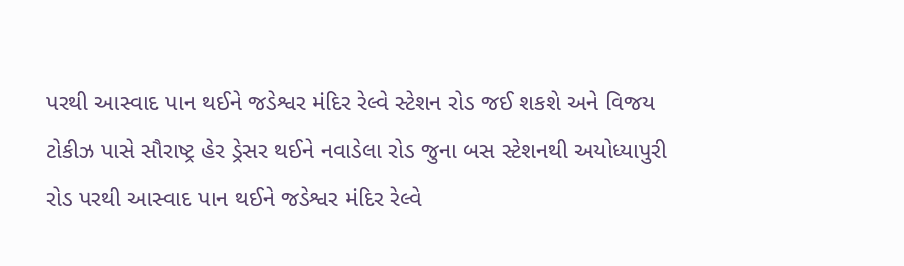પરથી આસ્વાદ પાન થઈને જડેશ્વર મંદિર રેલ્વે સ્ટેશન રોડ જઈ શકશે અને વિજય ટોકીઝ પાસે સૌરાષ્ટ્ર હેર ડ્રેસર થઈને નવાડેલા રોડ જુના બસ સ્ટેશનથી અયોધ્યાપુરી રોડ પરથી આસ્વાદ પાન થઈને જડેશ્વર મંદિર રેલ્વે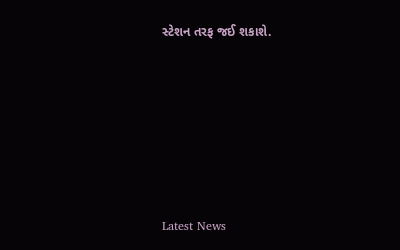સ્ટેશન તરફ જઈ શકાશે.






Latest News